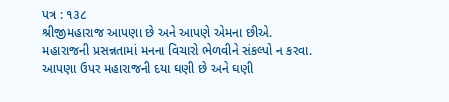પત્ર : ૧૩૮
શ્રીજીમહારાજ આપણા છે અને આપણે એમના છીએ.
મહારાજની પ્રસન્નતામાં મનના વિચારો ભેળવીને સંકલ્પો ન કરવા.
આપણા ઉપર મહારાજની દયા ઘણી છે અને ઘણી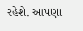રહેશે. આપણા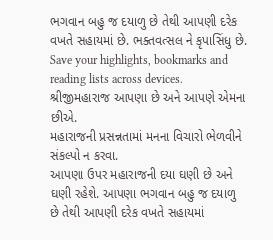ભગવાન બહુ જ દયાળુ છે તેથી આપણી દરેક વખતે સહાયમાં છે. ભક્તવત્સલ ને કૃપાસિંધુ છે.
Save your highlights, bookmarks and reading lists across devices.
શ્રીજીમહારાજ આપણા છે અને આપણે એમના છીએ.
મહારાજની પ્રસન્નતામાં મનના વિચારો ભેળવીને સંકલ્પો ન કરવા.
આપણા ઉપર મહારાજની દયા ઘણી છે અને ઘણી રહેશે. આપણા ભગવાન બહુ જ દયાળુ છે તેથી આપણી દરેક વખતે સહાયમાં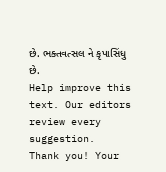છે. ભક્તવત્સલ ને કૃપાસિંધુ છે.
Help improve this text. Our editors review every suggestion.
Thank you! Your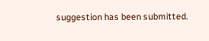suggestion has been submitted.